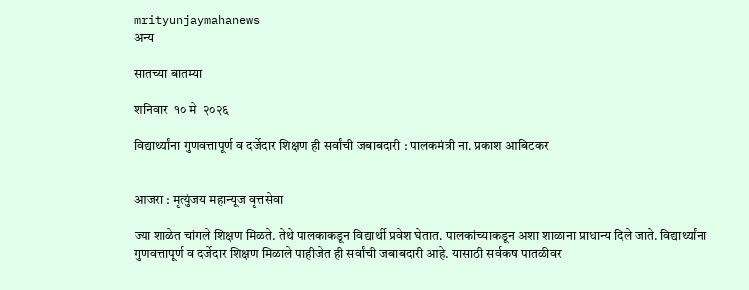mrityunjaymahanews
अन्य

सातच्या बातम्या

शनिवार  १० मे  २०२६

विद्यार्थ्यांना गुणवत्तापूर्ण व दर्जेदार शिक्षण ही सर्वांची जबाबदारी : पालकमंत्री ना. प्रकाश आबिटकर


आजरा : मृत्युंजय महान्यूज वृत्तसेवा

ज्या शाळेत चांगले शिक्षण मिळते. तेथे पालकाकडून विद्यार्थी प्रवेश घेतात. पालकांच्याकडून अशा शाळाना प्राधान्य दिले जाते. विद्यार्थ्यांना गुणवत्तापूर्ण व दर्जेदार शिक्षण मिळाले पाहीजेत ही सर्वांची जबाबदारी आहे. यासाठी सर्वकष पातळीवर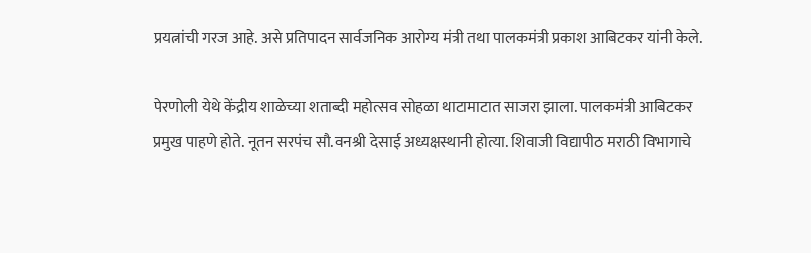प्रयत्नांची गरज आहे. असे प्रतिपादन सार्वजनिक आरोग्य मंत्री तथा पालकमंत्री प्रकाश आबिटकर यांनी केले.

पेरणोली येथे केंद्रीय शाळेच्या शताब्दी महोत्सव सोहळा थाटामाटात साजरा झाला. पालकमंत्री आबिटकर प्रमुख पाहणे होते. नूतन सरपंच सौ.वनश्री देसाई अध्यक्षस्थानी होत्या. शिवाजी वि‌द्यापीठ मराठी विभागाचे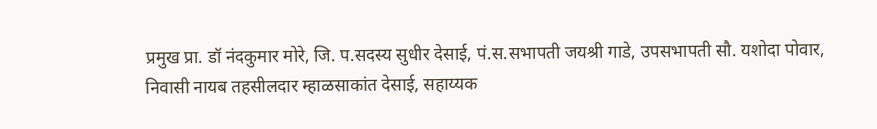प्रमुख प्रा. डॉ नंदकुमार मोरे, जि. प.सदस्य सुधीर देसाई, पं.स.सभापती जयश्री गाडे, उपसभापती सौ. यशोदा पोवार, निवासी नायब तहसीलदार म्हाळसाकांत देसाई, सहाय्यक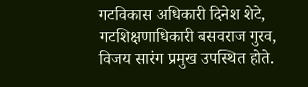गटविकास अधिकारी दिनेश शेटे, गटशिक्षणाधिकारी बसवराज गुरव, विजय सारंग प्रमुख उपस्थित होते.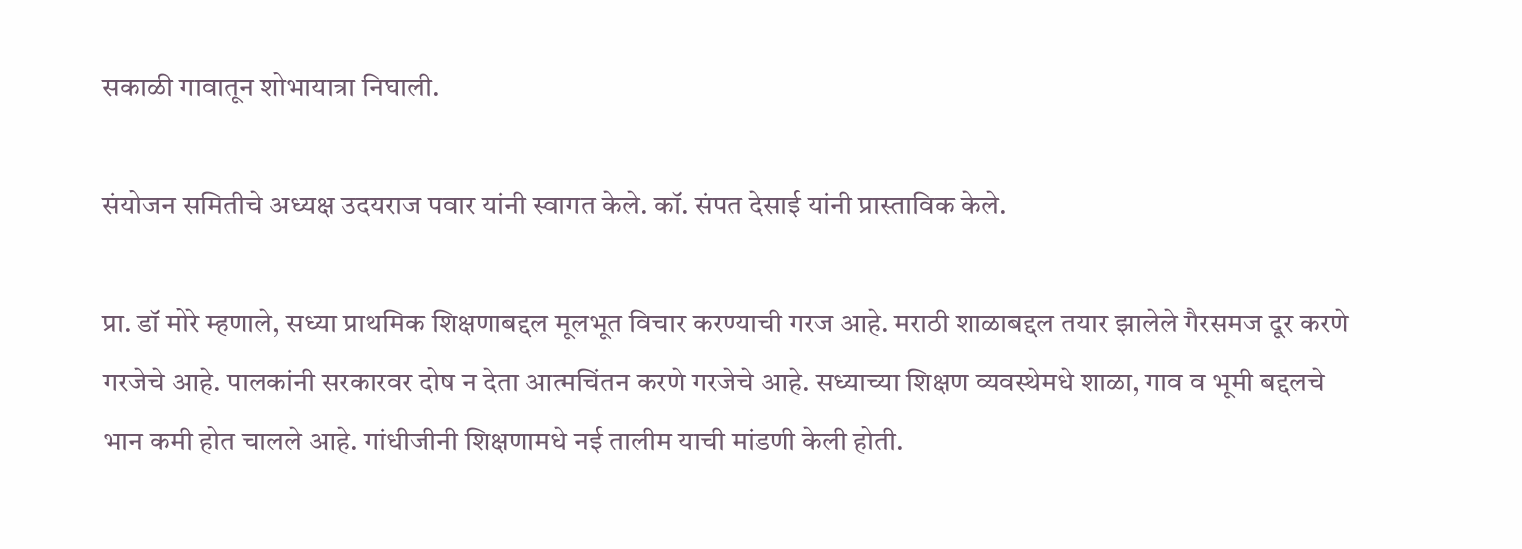सकाळी गावातून शोभायात्रा निघाली.

संयोजन समितीचे अध्यक्ष उदयराज पवार यांनी स्वागत केले. कॉ. संपत देसाई यांनी प्रास्ताविक केले.

प्रा. डॉ मोरे म्हणाले, सध्या प्राथमिक शिक्षणाबद्दल मूलभूत विचार करण्याची गरज आहे. मराठी शाळाबद्दल तयार झालेले गैरसमज दूर करणे गरजेचे आहे. पालकांनी सरकारवर दोष न देता आत्मचिंतन करणे गरजेचे आहे. सध्याच्या शिक्षण व्यवस्थेमधे शाळा, गाव व भूमी बद्दलचे भान कमी होत चालले आहे. गांधीजीनी शिक्षणामधे नई तालीम याची मांडणी केली होती.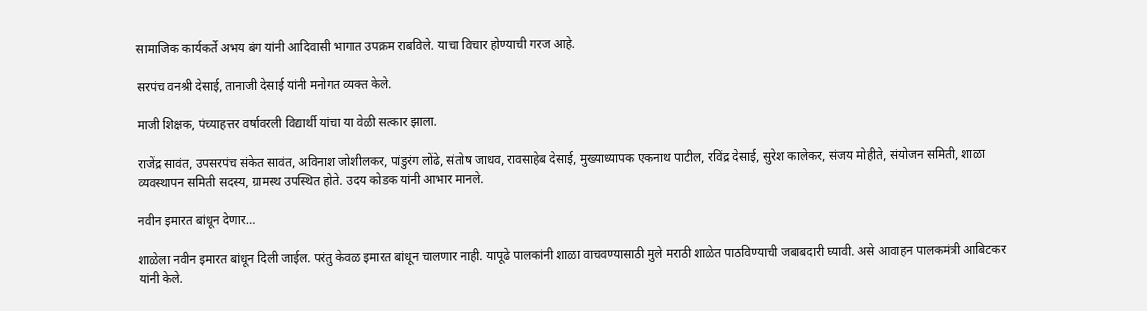सामाजिक कार्यकर्ते अभय बंग यांनी आदिवासी भागात उपक्रम राबविले. याचा विचार होण्याची गरज आहे.

सरपंच वनश्री देसाई, तानाजी देसाई यांनी मनोगत व्यक्त केले.

माजी शिक्षक, पंच्याहत्तर वर्षावरली विद्यार्थी यांचा या वेळी सत्कार झाला.

राजेंद्र सावंत, उपसरपंच संकेत सावंत, अविनाश जोशीलकर, पांडुरंग लोंढे, संतोष जाधव, रावसाहेब देसाई, मुख्याध्यापक एकनाथ पाटील, रविंद्र देसाई, सुरेश कालेकर, संजय मोहीते, संयोजन समिती, शाळा व्यवस्थापन समिती सदस्य, ग्रामस्थ उपस्थित होते. उदय कोडक यांनी आभार मानले‌.

नवीन इमारत बांधून देणार…

शाळेला नवीन इमारत बांधून दिली जाईल. परंतु केवळ इमारत बांधून चालणार नाही. यापूढे पालकांनी शाळा वाचवण्यासाठी मुले मराठी शाळेत पाठविण्याची जबाबदारी घ्यावी. असे आवाहन पालकमंत्री आबिटकर यांनी केले.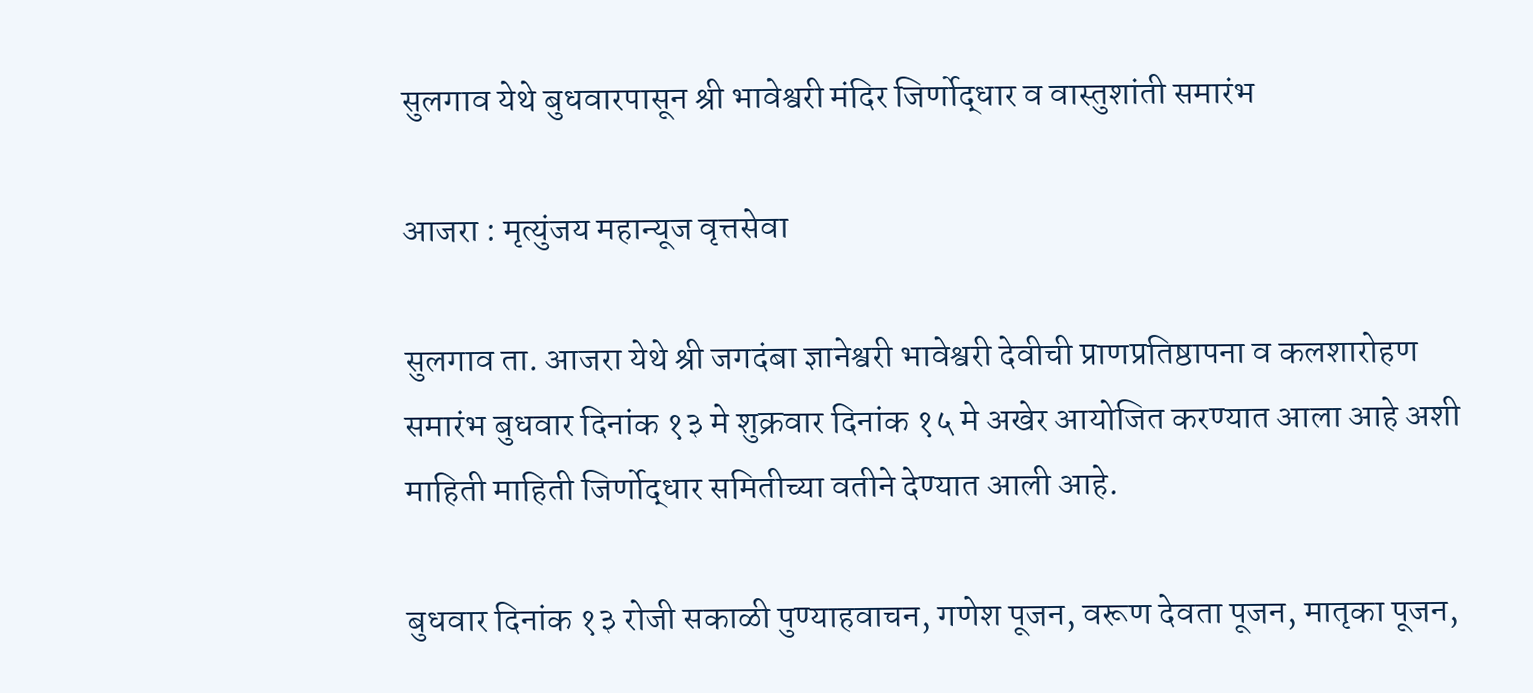सुलगाव येथे बुधवारपासून श्री भावेश्वरी मंदिर जिर्णोद्धार व वास्तुशांती समारंभ

आजरा : मृत्युंजय महान्यूज वृत्तसेवा

सुलगाव ता. आजरा येथे श्री जगदंबा ज्ञानेश्वरी भावेश्वरी देवीची प्राणप्रतिष्ठापना व कलशारोहण समारंभ बुधवार दिनांक १३ मे शुक्रवार दिनांक १५ मे अखेर आयोजित करण्यात आला आहे अशी माहिती माहिती जिर्णोद्धार समितीच्या वतीने देण्यात आली आहे.

बुधवार दिनांक १३ रोजी सकाळी पुण्याहवाचन, गणेश पूजन, वरूण देवता पूजन, मातृका पूजन,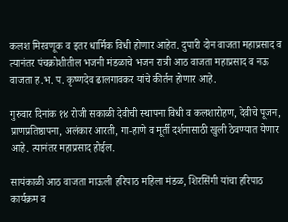कलश मिरवणूक व इतर धार्मिक विधी होणार आहेत. दुपारी दोन वाजता महाप्रसाद व त्यानंतर पंचक्रोशीतील भजनी मंडळाचे भजन रात्री आठ वाजता महाप्रसाद व नऊ वाजता ह.भ. प. कृष्णदेव ढालगावकर यांचे कीर्तन होणार आहे.

गुरुवार दिनांक १४ रोजी सकाळी देवीची स्थापना विधी व कलशारोहण, देवीचे पूजन, प्राणप्रतिष्ठापना, अलंकार आरती, गा-हाणे व मूर्ती दर्शनासाठी खुली ठेवण्यात येणार आहे. त्यानंतर महाप्रसाद होईल.

सायंकाळी आठ वाजता माऊली हरिपाठ महिला मंडळ, शिरसिंगी यांचा हरिपाठ कार्यक्रम व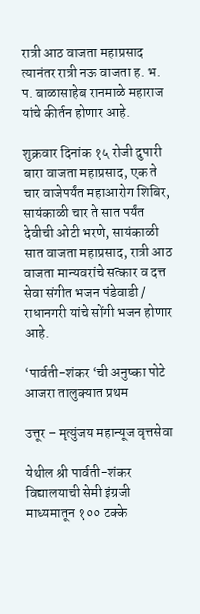रात्री आठ वाजता महाप्रसाद त्यानंतर रात्री नऊ वाजता ह. भ‌. प. बाळासाहेब रानमाळे महाराज यांचे कीर्तन होणार आहे.

शुक्रवार दिनांक १५ रोजी दुपारी बारा वाजता महाप्रसाद, एक ते चार वाजेपर्यंत महाआरोग शिबिर, सायंकाळी चार ते सात पर्यंत देवीची ओटी भरणे, सायंकाळी सात वाजता महाप्रसाद, रात्री आठ वाजता मान्यवरांचे सत्कार व दत्त सेवा संगीत भजन पंडेवाडी / राधानगरी यांचे सोंगी भजन होणार आहे.

‘पार्वती-शंकर ‘ची अनुष्का पोटे आजरा तालुक्यात प्रथम

उत्तूर – मृत्युंजय महान्यूज वृत्तसेवा

येथील श्री पार्वती-शंकर विद्यालयाची सेमी इंग्रजी माध्यमातून १०० टक्के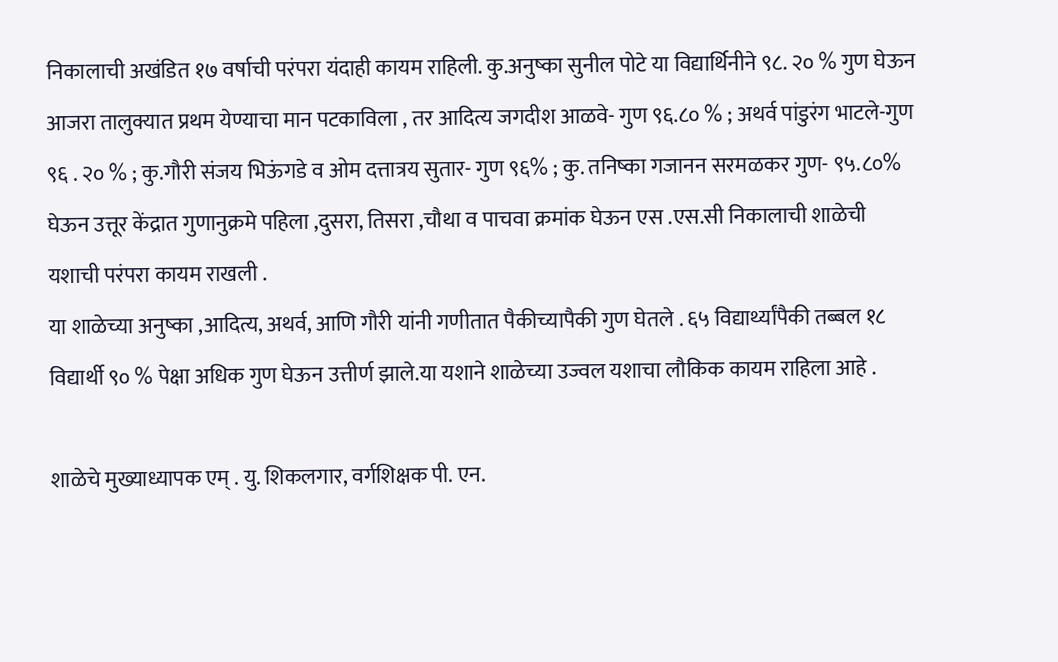निकालाची अखंडित १७ वर्षाची परंपरा यंदाही कायम राहिली. कु.अनुष्का सुनील पोटे या विद्यार्थिनीने ९८. २० % गुण घेऊन आजरा तालुक्यात प्रथम येण्याचा मान पटकाविला , तर आदित्य जगदीश आळवे- गुण ९६.८० % ; अथर्व पांडुरंग भाटले-गुण ९६ . २० % ; कु.गौरी संजय भिऊंगडे व ओम दत्तात्रय सुतार- गुण ९६% ; कु. तनिष्का गजानन सरमळकर गुण- ९५.८०% घेऊन उत्तूर केंद्रात गुणानुक्रमे पहिला ,दुसरा, तिसरा ,चौथा व पाचवा क्रमांक घेऊन एस .एस.सी निकालाची शाळेची यशाची परंपरा कायम राखली .
या शाळेच्या अनुष्का ,आदित्य, अथर्व, आणि गौरी यांनी गणीतात पैकीच्यापैकी गुण घेतले . ६५ विद्यार्थ्यांपैकी तब्बल १८ विद्यार्थी ९० % पेक्षा अधिक गुण घेऊन उत्तीर्ण झाले.या यशाने शाळेच्या उज्वल यशाचा लौकिक कायम राहिला आहे .

शाळेचे मुख्याध्यापक एम् . यु. शिकलगार, वर्गशिक्षक पी. एन.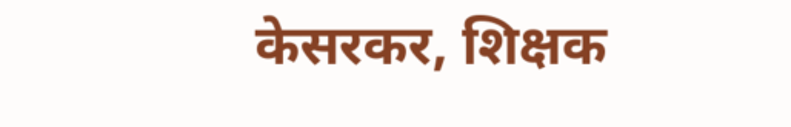केसरकर, शिक्षक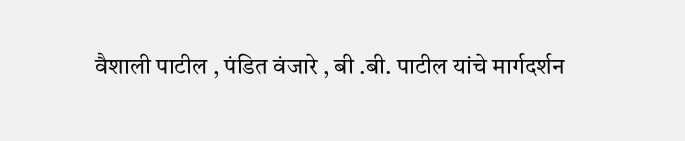वैशाली पाटील , पंडित वंजारे , बी .बी. पाटील यांचे मार्गदर्शन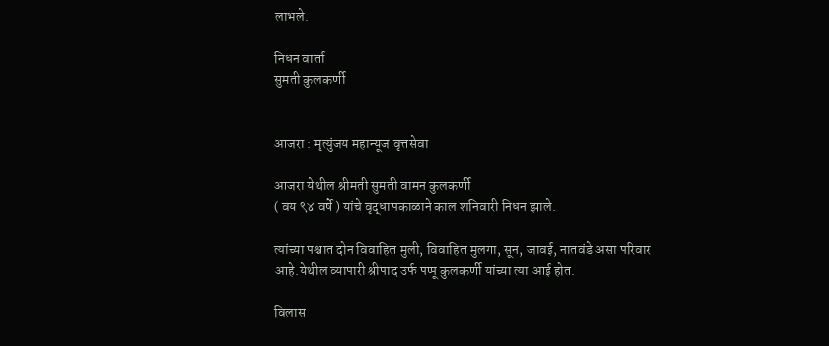लाभले.

निधन वार्ता
सुमती कुलकर्णी


आजरा : मृत्युंजय महान्यूज वृत्तसेवा

आजरा येथील श्रीमती सुमती वामन कुलकर्णी
( वय ९४ वर्षे ) यांचे वृद्धापकाळाने काल शनिवारी निधन झाले.

त्यांच्या पश्चात दोन विवाहित मुली, विवाहित मुलगा, सून, जावई, नातवंडे असा परिवार आहे.येथील व्यापारी श्रीपाद उर्फ पप्पू कुलकर्णी यांच्या त्या आई होत.

विलास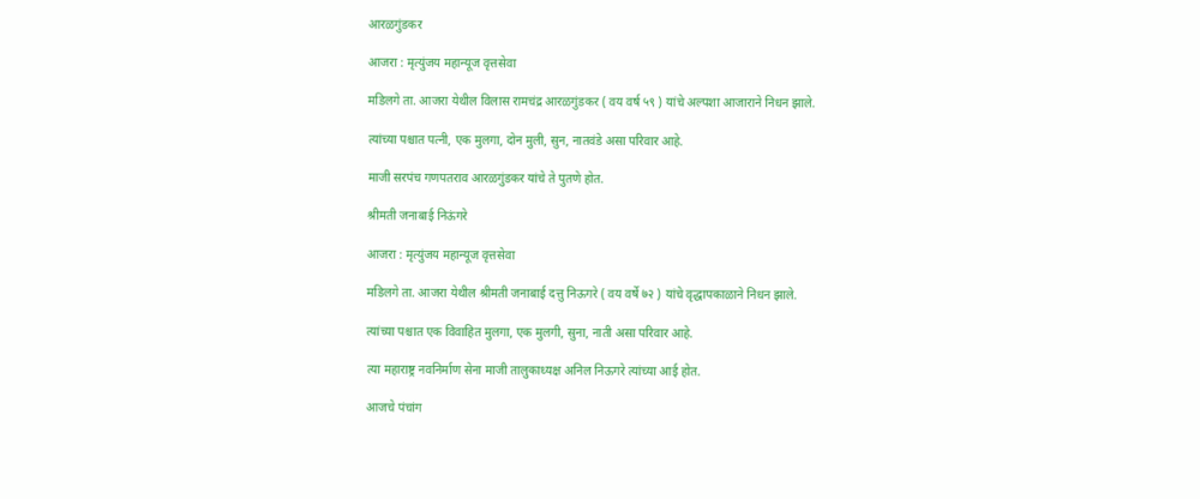आरळगुंडकर

आजरा : मृत्युंजय महान्यूज वृत्तसेवा

मडिलगे ता. आजरा येथील विलास रामचंद्र आरळगुंडकर ( वय वर्ष ५९ ) यांचे अल्पशा आजाराने निधन झाले.

त्यांच्या पश्चात पत्नी, एक मुलगा, दोन मुली, सुन, नातवंडे असा परिवार आहे.

माजी सरपंच गणपतराव आरळगुंडकर यांचे ते पुतणे होत.

श्रीमती जनाबाई निऊंगरे

आजरा : मृत्युंजय महान्यूज वृत्तसेवा

मडिलगे ता. आजरा येथील श्रीमती जनाबाई दत्तु निऊगरे ( वय वर्षे ७२ ) यांचे वृद्धापकाळाने निधन झाले.

त्यांच्या पश्चात एक विवाहित मुलगा, एक मुलगी, सुना, नाती असा परिवार आहे.

त्या महाराष्ट्र नवनिर्माण सेना माजी तालुकाध्यक्ष अनिल निऊगरे त्यांच्या आई होत.

आजचे पंचांग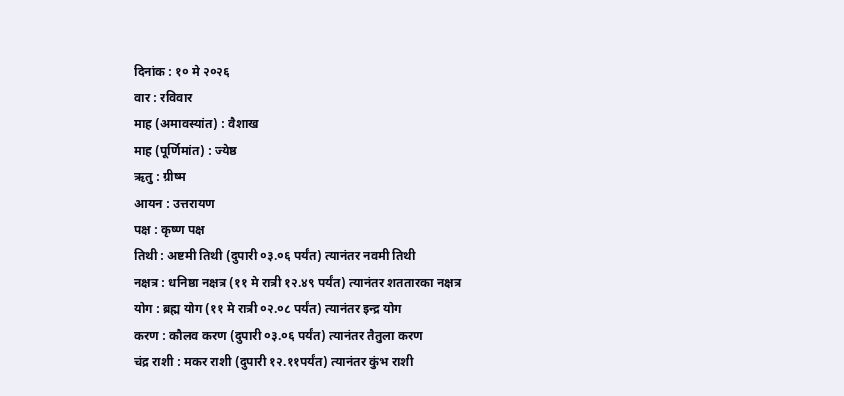दिनांक : १० मे २०२६
वार : रविवार
माह (अमावस्यांत) : वैशाख
माह (पूर्णिमांत) : ज्येष्ठ
ऋतु : ग्रीष्म
आयन : उत्तरायण
पक्ष : कृष्ण पक्ष
तिथी : अष्टमी तिथी (दुपारी ०३.०६ पर्यंत) त्यानंतर नवमी तिथी
नक्षत्र : धनिष्ठा नक्षत्र (११ मे रात्री १२.४९ पर्यंत) त्यानंतर शततारका नक्षत्र
योग : ब्रह्म योग (११ मे रात्री ०२.०८ पर्यंत) त्यानंतर इन्द्र योग
करण : कौलव करण (दुपारी ०३.०६ पर्यंत) त्यानंतर तैतुला करण
चंद्र राशी : मकर राशी (दुपारी १२.११पर्यंत) त्यानंतर कुंभ राशी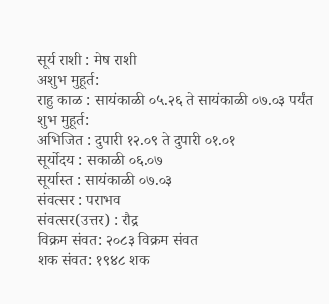सूर्य राशी : मेष राशी
अशुभ मुहूर्त:
राहु काळ : सायंकाळी ०५.२६ ते सायंकाळी ०७.०३ पर्यंत
शुभ मुहूर्त:
अभिजित : दुपारी १२.०९ ते दुपारी ०१.०१
सूर्योदय : सकाळी ०६.०७
सूर्यास्त : सायंकाळी ०७.०३
संवत्सर : पराभव
संवत्सर(उत्तर) : रौद्र
विक्रम संवत: २०८३ विक्रम संवत
शक संवत: १९४८ शक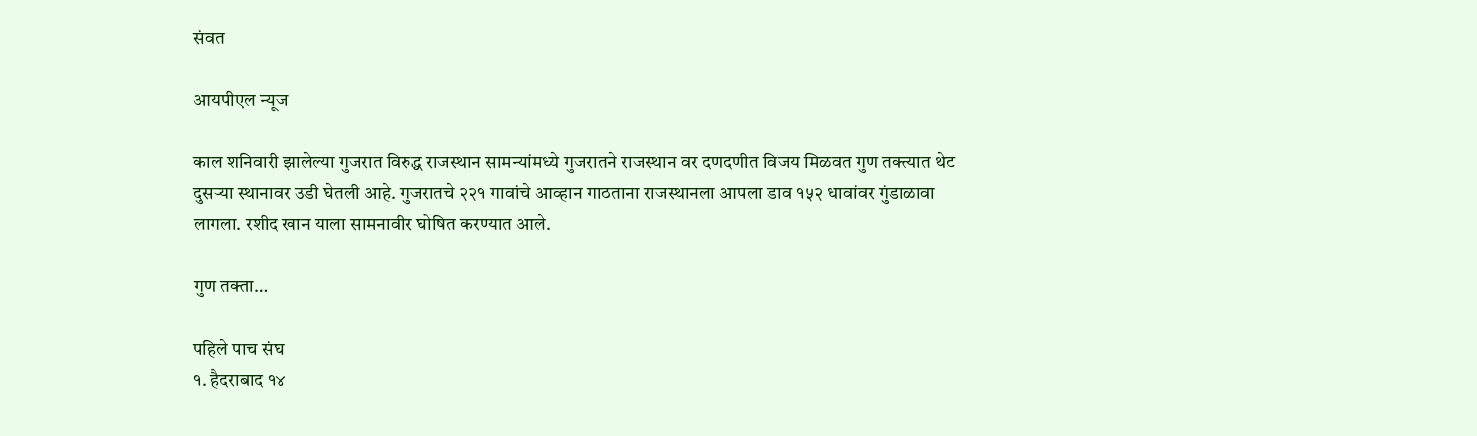संवत

आयपीएल न्यूज

काल शनिवारी झालेल्या गुजरात विरुद्ध राजस्थान सामन्यांमध्ये गुजरातने राजस्थान वर दणदणीत विजय मिळवत गुण तक्त्यात थेट दुसऱ्या स्थानावर उडी घेतली आहे. गुजरातचे २२१ गावांचे आव्हान गाठताना राजस्थानला आपला डाव १५२ धावांवर गुंडाळावा लागला. रशीद खान याला सामनावीर घोषित करण्यात आले.

गुण तक्ता…

पहिले पाच संघ
१. हैदराबाद १४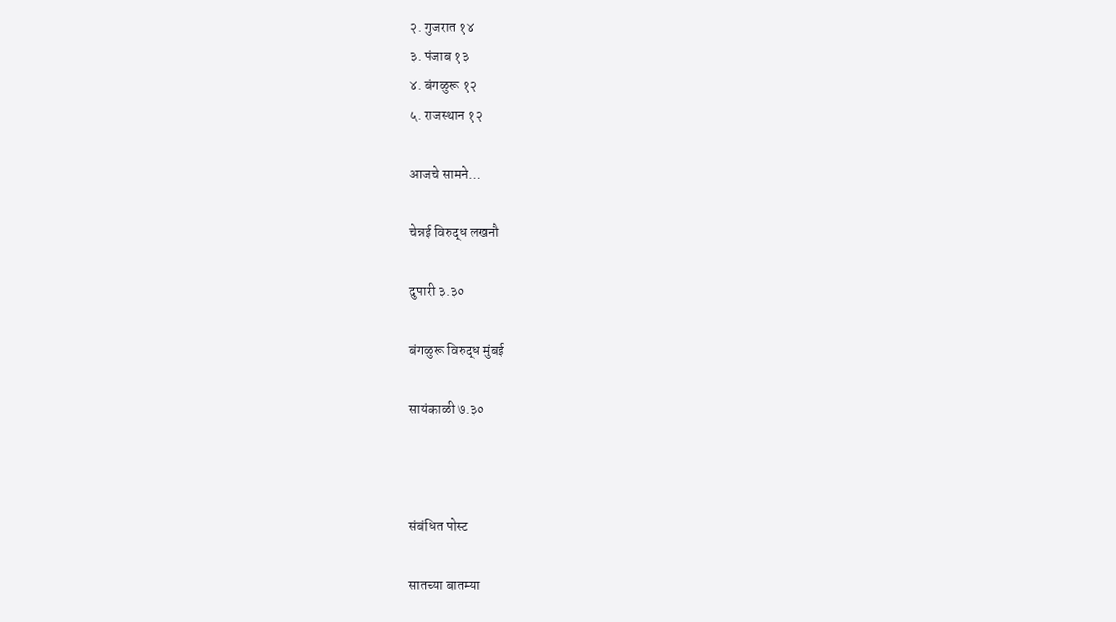२. गुजरात १४
३. पंजाब १३
४. बंगळुरू १२
५. राजस्थान १२

आजचे सामने…

चेन्नई विरुद्ध लखनौ

दुपारी ३.३०

बंगळुरू विरुद्ध मुंबई

सायंकाळी ७.३०



संबंधित पोस्ट

सातच्या बातम्या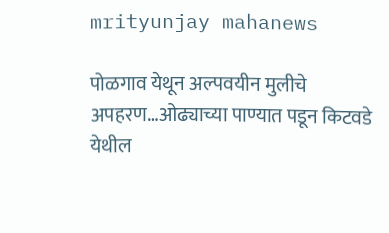mrityunjay mahanews

पोळगाव येथून अल्पवयीन मुलीचे अपहरण…ओढ्याच्या पाण्यात पडून किटवडे येथील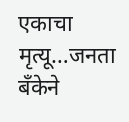एकाचा मृत्यू…जनता बँकेने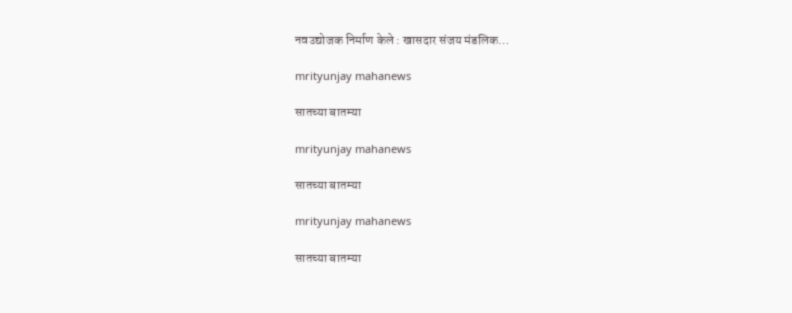नवउद्योजक निर्माण केले : खासदार संजय मंडलिक…

mrityunjay mahanews

सातच्या बातम्या

mrityunjay mahanews

सातच्या बातम्या

mrityunjay mahanews

सातच्या बातम्या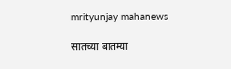mrityunjay mahanews

सातच्या बातम्या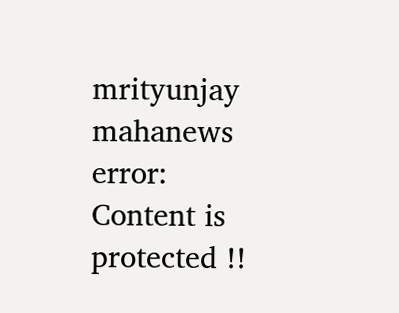mrityunjay mahanews
error: Content is protected !!